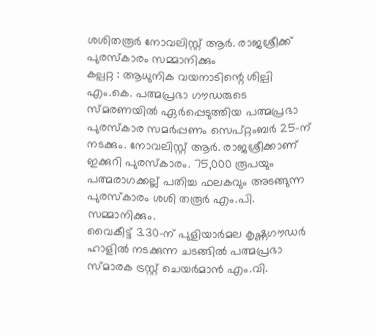ശശിതരൂർ നോവലിസ്റ്റ് ആർ. രാജശ്രീക്ക് പുരസ്കാരം സമ്മാനിക്കും
കല്പറ്റ : ആധുനിക വയനാടിന്റെ ശില്പി എം.കെ. പത്മപ്രഭാ ഗൗഡരുടെ സ്മരണയിൽ ഏർപ്പെടുത്തിയ പത്മപ്രഭാ പുരസ്കാര സമർപ്പണം സെപ്റ്റംബർ 25-ന് നടക്കും. നോവലിസ്റ്റ് ആർ. രാജശ്രീക്കാണ് ഇക്കുറി പുരസ്കാരം. 75,000 രൂപയും പത്മരാഗക്കല്ല് പതിച്ച ഫലകവും അടങ്ങുന്ന പുരസ്കാരം ശശി തരൂർ എം.പി. സമ്മാനിക്കും.
വൈകീട്ട് 3.30-ന് പുളിയാർമല കൃഷ്ണഗൗഡർ ഹാളിൽ നടക്കുന്ന ചടങ്ങിൽ പത്മപ്രഭാ സ്മാരക ട്രസ്റ്റ് ചെയർമാൻ എം.വി.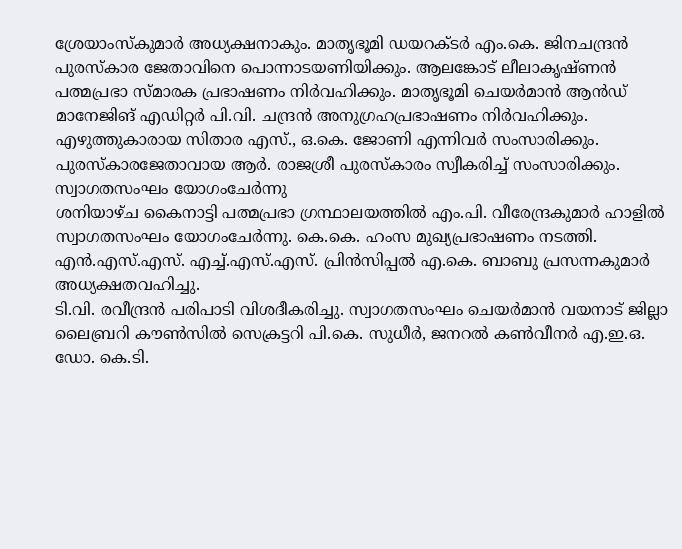ശ്രേയാംസ്കുമാർ അധ്യക്ഷനാകും. മാതൃഭൂമി ഡയറക്ടർ എം.കെ. ജിനചന്ദ്രൻ പുരസ്കാര ജേതാവിനെ പൊന്നാടയണിയിക്കും. ആലങ്കോട് ലീലാകൃഷ്ണൻ പത്മപ്രഭാ സ്മാരക പ്രഭാഷണം നിർവഹിക്കും. മാതൃഭൂമി ചെയർമാൻ ആൻഡ് മാനേജിങ് എഡിറ്റർ പി.വി. ചന്ദ്രൻ അനുഗ്രഹപ്രഭാഷണം നിർവഹിക്കും. എഴുത്തുകാരായ സിതാര എസ്., ഒ.കെ. ജോണി എന്നിവർ സംസാരിക്കും. പുരസ്കാരജേതാവായ ആർ. രാജശ്രീ പുരസ്കാരം സ്വീകരിച്ച് സംസാരിക്കും.
സ്വാഗതസംഘം യോഗംചേർന്നു
ശനിയാഴ്ച കൈനാട്ടി പത്മപ്രഭാ ഗ്രന്ഥാലയത്തിൽ എം.പി. വീരേന്ദ്രകുമാർ ഹാളിൽ സ്വാഗതസംഘം യോഗംചേർന്നു. കെ.കെ. ഹംസ മുഖ്യപ്രഭാഷണം നടത്തി. എൻ.എസ്.എസ്. എച്ച്.എസ്.എസ്. പ്രിൻസിപ്പൽ എ.കെ. ബാബു പ്രസന്നകുമാർ അധ്യക്ഷതവഹിച്ചു.
ടി.വി. രവീന്ദ്രൻ പരിപാടി വിശദീകരിച്ചു. സ്വാഗതസംഘം ചെയർമാൻ വയനാട് ജില്ലാ ലൈബ്രറി കൗൺസിൽ സെക്രട്ടറി പി.കെ. സുധീർ, ജനറൽ കൺവീനർ എ.ഇ.ഒ. ഡോ. കെ.ടി.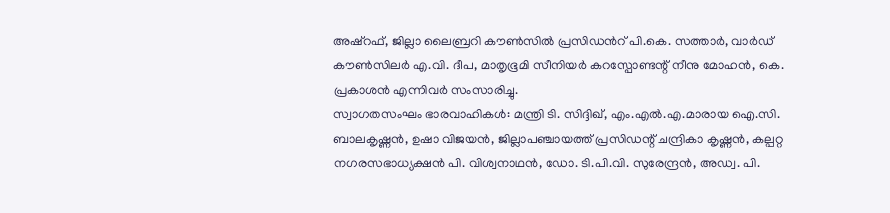അഷ്റഫ്, ജില്ലാ ലൈബ്രറി കൗൺസിൽ പ്രസിഡൻറ് പി.കെ. സത്താർ, വാർഡ് കൗൺസിലർ എ.വി. ദീപ, മാതൃഭൂമി സീനിയർ കറസ്പോണ്ടന്റ് നീനു മോഹൻ, കെ. പ്രകാശൻ എന്നിവർ സംസാരിച്ചു.
സ്വാഗതസംഘം ഭാരവാഹികൾ: മന്ത്രി ടി. സിദ്ദിഖ്, എം.എൽ.എ.മാരായ ഐ.സി. ബാലകൃഷ്ണൻ, ഉഷാ വിജയൻ, ജില്ലാപഞ്ചായത്ത് പ്രസിഡന്റ് ചന്ദ്രികാ കൃഷ്ണൻ, കല്പറ്റ നഗരസഭാധ്യക്ഷൻ പി. വിശ്വനാഥൻ, ഡോ. ടി.പി.വി. സുരേന്ദ്രൻ, അഡ്വ. പി.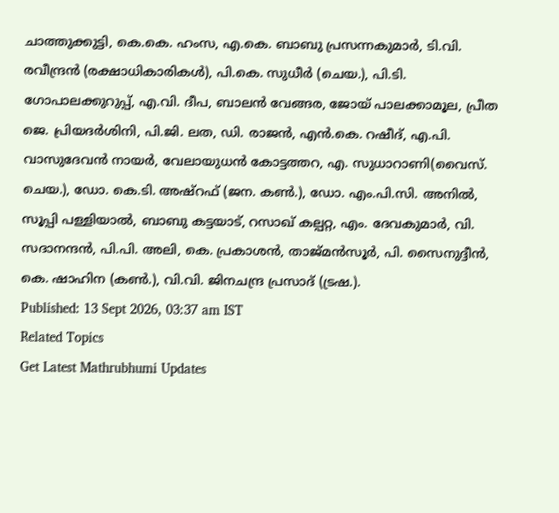ചാത്തുക്കുട്ടി, കെ.കെ. ഹംസ, എ.കെ. ബാബു പ്രസന്നകുമാർ, ടി.വി. രവീന്ദ്രൻ (രക്ഷാധികാരികൾ), പി.കെ. സുധീർ (ചെയ.), പി.ടി. ഗോപാലക്കുറുപ്പ്, എ.വി. ദീപ, ബാലൻ വേങ്ങര, ജോയ് പാലക്കാമൂല, പ്രീത ജെ. പ്രിയദർശിനി, പി.ജി. ലത, ഡി. രാജൻ, എൻ.കെ. റഷീദ്, എ.പി. വാസുദേവൻ നായർ, വേലായുധൻ കോട്ടത്തറ, എ. സുധാറാണി(വൈസ്. ചെയ.), ഡോ. കെ.ടി. അഷ്റഫ് (ജന. കൺ.), ഡോ. എം.പി.സി. അനിൽ, സൂപ്പി പള്ളിയാൽ, ബാബു കട്ടയാട്, റസാഖ് കല്പറ്റ, എം. ദേവകുമാർ, വി. സദാനന്ദൻ, പി.പി. അലി, കെ. പ്രകാശൻ, താജ്മൻസൂർ, പി. സൈനുദ്ദീൻ, കെ. ഷാഹിന (കൺ.), വി.വി. ജിനചന്ദ്ര പ്രസാദ് (ട്രഷ.).
Published: 13 Sept 2026, 03:37 am IST
Related Topics
Get Latest Mathrubhumi Updates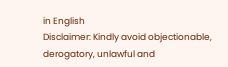in English
Disclaimer: Kindly avoid objectionable, derogatory, unlawful and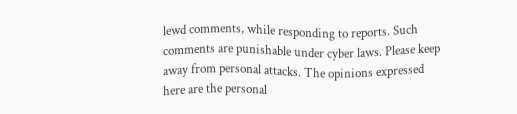lewd comments, while responding to reports. Such comments are punishable under cyber laws. Please keep away from personal attacks. The opinions expressed here are the personal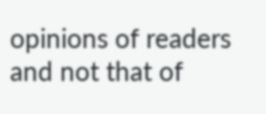opinions of readers and not that of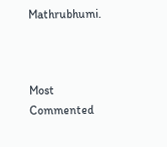Mathrubhumi.



Most Commented